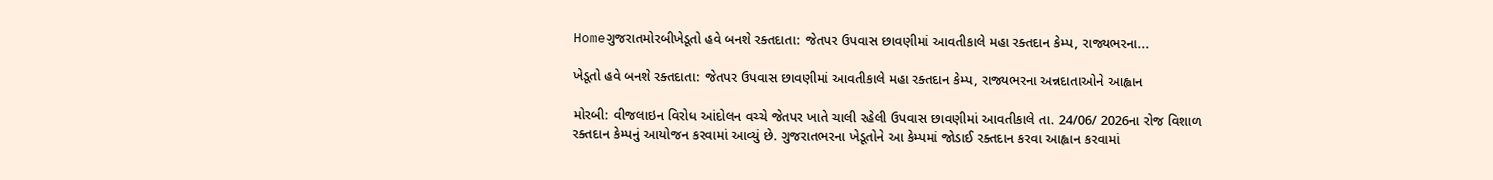Homeગુજરાતમોરબીખેડૂતો હવે બનશે રક્તદાતા: જેતપર ઉપવાસ છાવણીમાં આવતીકાલે મહા રક્તદાન કેમ્પ, રાજ્યભરના...

ખેડૂતો હવે બનશે રક્તદાતા: જેતપર ઉપવાસ છાવણીમાં આવતીકાલે મહા રક્તદાન કેમ્પ, રાજ્યભરના અન્નદાતાઓને આહ્વાન

મોરબી: વીજલાઇન વિરોધ આંદોલન વચ્ચે જેતપર ખાતે ચાલી રહેલી ઉપવાસ છાવણીમાં આવતીકાલે તા. 24/06/ 2026ના રોજ વિશાળ રક્તદાન કેમ્પનું આયોજન કરવામાં આવ્યું છે. ગુજરાતભરના ખેડૂતોને આ કેમ્પમાં જોડાઈ રક્તદાન કરવા આહ્વાન કરવામાં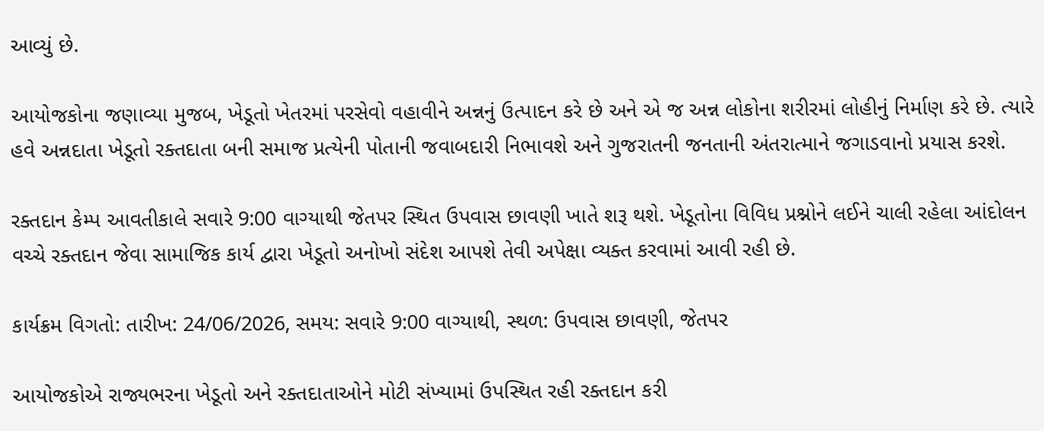આવ્યું છે.

આયોજકોના જણાવ્યા મુજબ, ખેડૂતો ખેતરમાં પરસેવો વહાવીને અન્નનું ઉત્પાદન કરે છે અને એ જ અન્ન લોકોના શરીરમાં લોહીનું નિર્માણ કરે છે. ત્યારે હવે અન્નદાતા ખેડૂતો રક્તદાતા બની સમાજ પ્રત્યેની પોતાની જવાબદારી નિભાવશે અને ગુજરાતની જનતાની અંતરાત્માને જગાડવાનો પ્રયાસ કરશે.

રક્તદાન કેમ્પ આવતીકાલે સવારે 9:00 વાગ્યાથી જેતપર સ્થિત ઉપવાસ છાવણી ખાતે શરૂ થશે. ખેડૂતોના વિવિધ પ્રશ્નોને લઈને ચાલી રહેલા આંદોલન વચ્ચે રક્તદાન જેવા સામાજિક કાર્ય દ્વારા ખેડૂતો અનોખો સંદેશ આપશે તેવી અપેક્ષા વ્યક્ત કરવામાં આવી રહી છે.

કાર્યક્રમ વિગતો: તારીખ: 24/06/2026, સમય: સવારે 9:00 વાગ્યાથી, સ્થળ: ઉપવાસ છાવણી, જેતપર

આયોજકોએ રાજ્યભરના ખેડૂતો અને રક્તદાતાઓને મોટી સંખ્યામાં ઉપસ્થિત રહી રક્તદાન કરી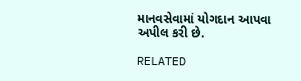માનવસેવામાં યોગદાન આપવા અપીલ કરી છે.

RELATED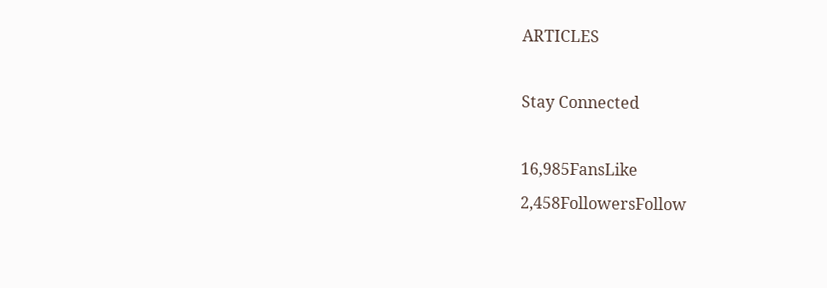ARTICLES

Stay Connected

16,985FansLike
2,458FollowersFollow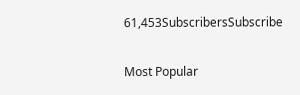61,453SubscribersSubscribe

Most Popular